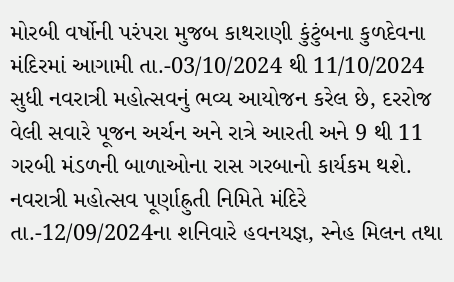મોરબી વર્ષોની પરંપરા મુજબ કાથરાણી કુંટુંબના કુળદેવના મંદિરમાં આગામી તા.-03/10/2024 થી 11/10/2024 સુધી નવરાત્રી મહોત્સવનું ભવ્ય આયોજન કરેલ છે, દરરોજ વેલી સવારે પૂજન અર્ચન અને રાત્રે આરતી અને 9 થી 11 ગરબી મંડળની બાળાઓના રાસ ગરબાનો કાર્યકમ થશે. નવરાત્રી મહોત્સવ પૂર્ણાહ્રુતી નિમિતે મંદિરે તા.-12/09/2024ના શનિવારે હવનયજ્ઞ, સ્નેહ મિલન તથા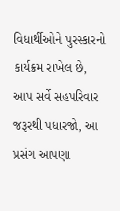વિધાર્થીઓને પુરસ્કારનો કાર્યક્રમ રાખેલ છે, આપ સર્વે સહપરિવાર જરૂરથી પધારજો, આ પ્રસંગ આપણા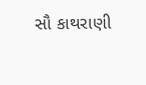સૌ કાથરાણી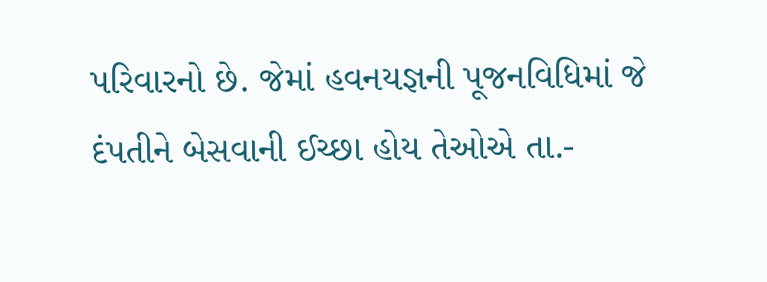પરિવારનો છે. જેમાં હવનયજ્ઞની પૂજનવિધિમાં જે દંપતીને બેસવાની ઈચ્છા હોય તેઓએ તા.-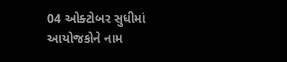04 ઓક્ટોબર સુધીમાં આયોજકોને નામ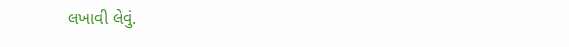લખાવી લેવું.